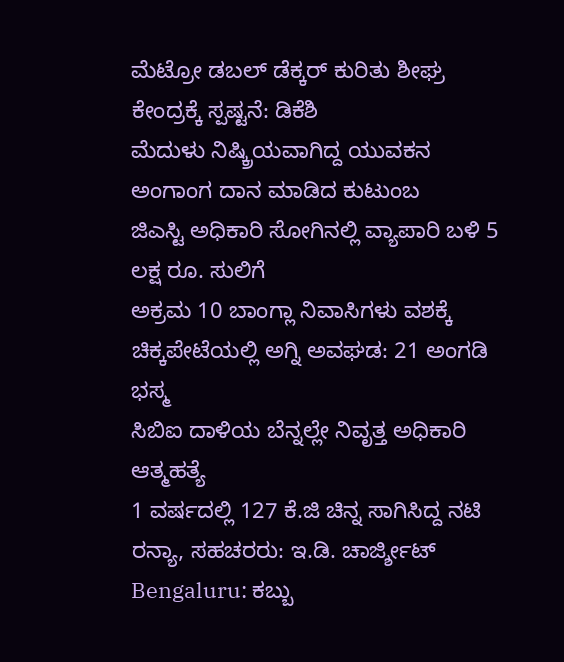ಮೆಟ್ರೋ ಡಬಲ್ ಡೆಕ್ಕರ್ ಕುರಿತು ಶೀಘ್ರ ಕೇಂದ್ರಕ್ಕೆ ಸ್ಪಷ್ಟನೆ: ಡಿಕೆಶಿ
ಮೆದುಳು ನಿಷ್ಕ್ರಿಯವಾಗಿದ್ದ ಯುವಕನ ಅಂಗಾಂಗ ದಾನ ಮಾಡಿದ ಕುಟುಂಬ
ಜಿಎಸ್ಟಿ ಅಧಿಕಾರಿ ಸೋಗಿನಲ್ಲಿ ವ್ಯಾಪಾರಿ ಬಳಿ 5 ಲಕ್ಷ ರೂ. ಸುಲಿಗೆ
ಅಕ್ರಮ 10 ಬಾಂಗ್ಲಾ ನಿವಾಸಿಗಳು ವಶಕ್ಕೆ
ಚಿಕ್ಕಪೇಟೆಯಲ್ಲಿ ಅಗ್ನಿ ಅವಘಡ: 21 ಅಂಗಡಿ ಭಸ್ಮ
ಸಿಬಿಐ ದಾಳಿಯ ಬೆನ್ನಲ್ಲೇ ನಿವೃತ್ತ ಅಧಿಕಾರಿ ಆತ್ಮಹತ್ಯೆ
1 ವರ್ಷದಲ್ಲಿ 127 ಕೆ.ಜಿ ಚಿನ್ನ ಸಾಗಿಸಿದ್ದ ನಟಿ ರನ್ಯಾ, ಸಹಚರರು: ಇ.ಡಿ. ಚಾರ್ಜ್ಶೀಟ್
Bengaluru: ಕಬ್ಬು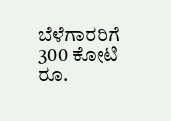ಬೆಳೆಗಾರರಿಗೆ 300 ಕೋಟಿ ರೂ.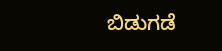ಬಿಡುಗಡೆ